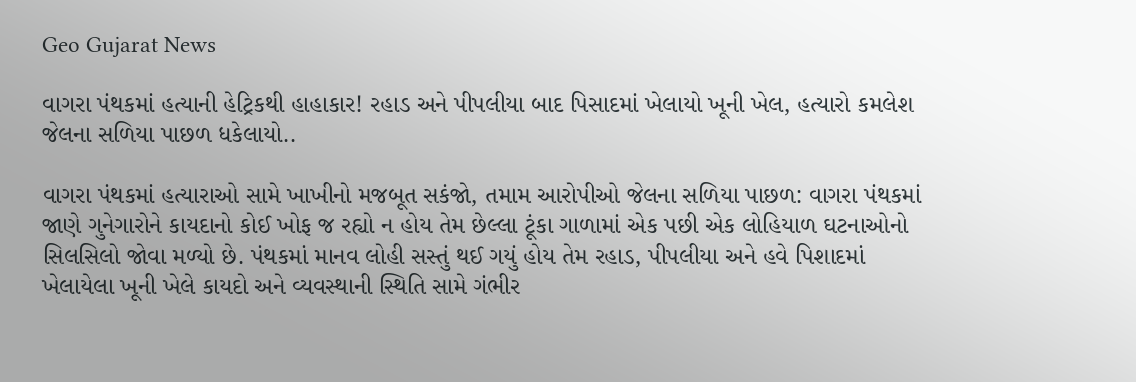Geo Gujarat News

વાગરા પંથકમાં હત્યાની હેટ્રિકથી હાહાકાર! રહાડ અને પીપલીયા બાદ પિસાદમાં ખેલાયો ખૂની ખેલ, હત્યારો કમલેશ જેલના સળિયા પાછળ ધકેલાયો..

વાગરા પંથકમાં હત્યારાઓ સામે ખાખીનો મજબૂત સકંજો, તમામ આરોપીઓ જેલના સળિયા પાછળ: વાગરા પંથકમાં જાણે ગુનેગારોને કાયદાનો કોઈ ખોફ જ રહ્યો ન હોય તેમ છેલ્લા ટૂંકા ગાળામાં એક પછી એક લોહિયાળ ઘટનાઓનો સિલસિલો જોવા મળ્યો છે. પંથકમાં માનવ લોહી સસ્તું થઈ ગયું હોય તેમ રહાડ, પીપલીયા અને હવે પિશાદમાં ખેલાયેલા ખૂની ખેલે કાયદો અને વ્યવસ્થાની સ્થિતિ સામે ગંભીર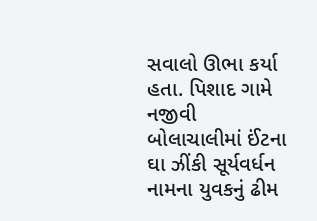સવાલો ઊભા કર્યા હતા. પિશાદ ગામે નજીવી બોલાચાલીમાં ઈંટના ઘા ઝીંકી સૂર્યવર્ધન નામના યુવકનું ઢીમ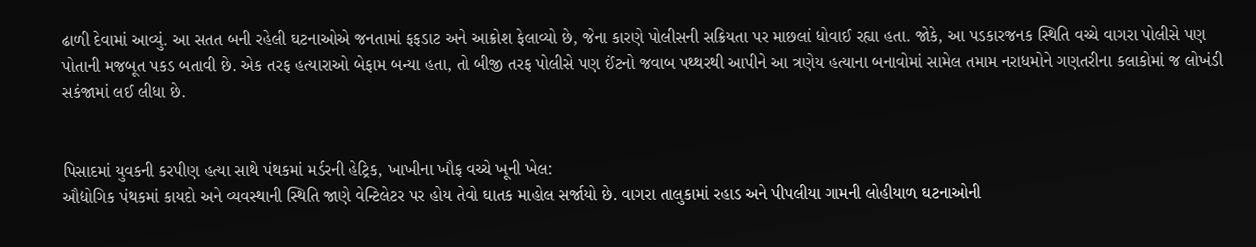ઢાળી દેવામાં આવ્યું. આ સતત બની રહેલી ઘટનાઓએ જનતામાં ફફડાટ અને આક્રોશ ફેલાવ્યો છે, જેના કારણે પોલીસની સક્રિયતા પર માછલાં ધોવાઈ રહ્યા હતા. જોકે, આ પડકારજનક સ્થિતિ વચ્ચે વાગરા પોલીસે પણ પોતાની મજબૂત પકડ બતાવી છે. એક તરફ હત્યારાઓ બેફામ બન્યા હતા, તો બીજી તરફ પોલીસે પણ ઈંટનો જવાબ પથ્થરથી આપીને આ ત્રણેય હત્યાના બનાવોમાં સામેલ તમામ નરાધમોને ગણતરીના કલાકોમાં જ લોખંડી સકંજામાં લઈ લીધા છે.


પિસાદમાં યુવકની કરપીણ હત્યા સાથે પંથકમાં મર્ડરની હેટ્રિક, ખાખીના ખૌફ વચ્ચે ખૂની ખેલ:
ઔદ્યોગિક પંથકમાં કાયદો અને વ્યવસ્થાની સ્થિતિ જાણે વેન્ટિલેટર પર હોય તેવો ઘાતક માહોલ સર્જાયો છે. વાગરા તાલુકામાં રહાડ અને પીપલીયા ગામની લોહીયાળ ઘટનાઓની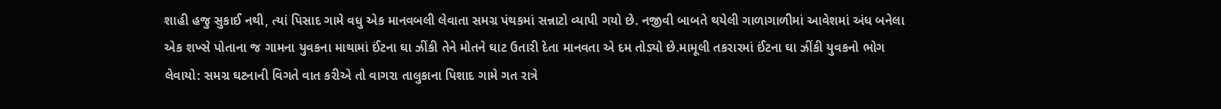શાહી હજુ સુકાઈ નથી, ત્યાં પિસાદ ગામે વધુ એક માનવબલી લેવાતા સમગ્ર પંથકમાં સન્નાટો વ્યાપી ગયો છે. નજીવી બાબતે થયેલી ગાળાગાળીમાં આવેશમાં અંધ બનેલા એક શખ્સે પોતાના જ ગામના યુવકના માથામાં ઈંટના ઘા ઝીંકી તેને મોતને ઘાટ ઉતારી દેતા માનવતા એ દમ તોડ્યો છે.મામૂલી તકરારમાં ઈંટના ઘા ઝીંકી યુવકનો ભોગ લેવાયો: સમગ્ર ઘટનાની વિગતે વાત કરીએ તો વાગરા તાલુકાના પિશાદ ગામે ગત રાત્રે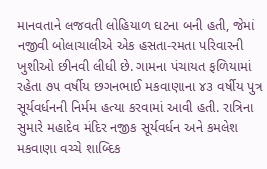માનવતાને લજવતી લોહિયાળ ઘટના બની હતી, જેમાં નજીવી બોલાચાલીએ એક હસતા-રમતા પરિવારની ખુશીઓ છીનવી લીધી છે. ગામના પંચાયત ફળિયામાં રહેતા ૭૫ વર્ષીય છગનભાઈ મકવાણાના ૪૩ વર્ષીય પુત્ર સૂર્યવર્ધનની નિર્મમ હત્યા કરવામાં આવી હતી. રાત્રિના સુમારે મહાદેવ મંદિર નજીક સૂર્યવર્ધન અને કમલેશ મકવાણા વચ્ચે શાબ્દિક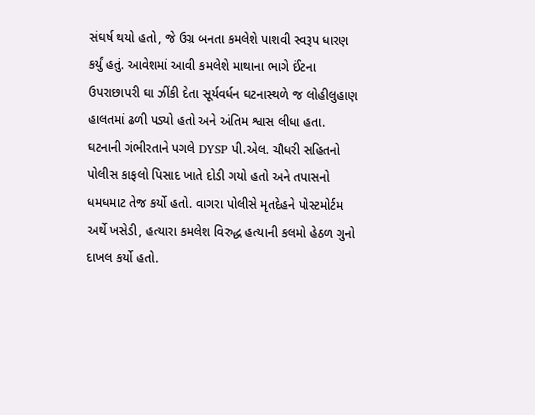સંઘર્ષ થયો હતો, જે ઉગ્ર બનતા કમલેશે પાશવી સ્વરૂપ ધારણ કર્યું હતું. આવેશમાં આવી કમલેશે માથાના ભાગે ઈંટના ઉપરાછાપરી ઘા ઝીંકી દેતા સૂર્યવર્ધન ઘટનાસ્થળે જ લોહીલુહાણ હાલતમાં ઢળી પડ્યો હતો અને અંતિમ શ્વાસ લીધા હતા. ઘટનાની ગંભીરતાને પગલે DYSP પી.એલ. ચૌધરી સહિતનો પોલીસ કાફલો પિસાદ ખાતે દોડી ગયો હતો અને તપાસનો ધમધમાટ તેજ કર્યો હતો. વાગરા પોલીસે મૃતદેહને પોસ્ટમોર્ટમ અર્થે ખસેડી, હત્યારા કમલેશ વિરુદ્ધ હત્યાની કલમો હેઠળ ગુનો દાખલ કર્યો હતો.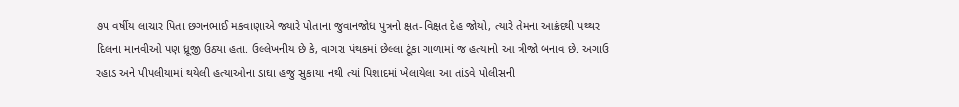૭૫ વર્ષીય લાચાર પિતા છગનભાઈ મકવાણાએ જ્યારે પોતાના જુવાનજોધ પુત્રનો ક્ષત-વિક્ષત દેહ જોયો, ત્યારે તેમના આક્રંદથી પથ્થર દિલના માનવીઓ પણ ધ્રૂજી ઉઠ્યા હતા. ઉલ્લેખનીય છે કે, વાગરા પંથકમાં છેલ્લા ટૂંકા ગાળામાં જ હત્યાનો આ ત્રીજો બનાવ છે. અગાઉ રહાડ અને પીપલીયામાં થયેલી હત્યાઓના ડાઘા હજુ સુકાયા નથી ત્યાં પિશાદમાં ખેલાયેલા આ તાંડવે પોલીસની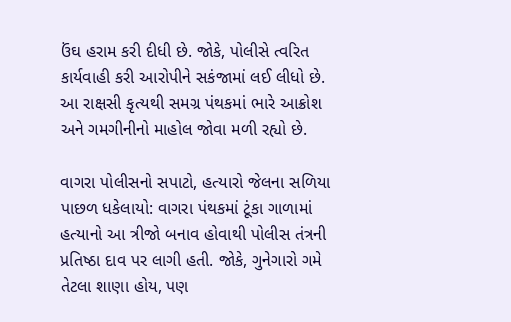ઉંઘ હરામ કરી દીધી છે. જોકે, પોલીસે ત્વરિત કાર્યવાહી કરી આરોપીને સકંજામાં લઈ લીધો છે. આ રાક્ષસી કૃત્યથી સમગ્ર પંથકમાં ભારે આક્રોશ અને ગમગીનીનો માહોલ જોવા મળી રહ્યો છે.

વાગરા પોલીસનો સપાટો, હત્યારો જેલના સળિયા પાછળ ધકેલાયો: વાગરા પંથકમાં ટૂંકા ગાળામાં હત્યાનો આ ત્રીજો બનાવ હોવાથી પોલીસ તંત્રની પ્રતિષ્ઠા દાવ પર લાગી હતી. જોકે, ગુનેગારો ગમે તેટલા શાણા હોય, પણ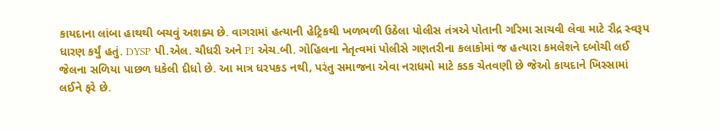કાયદાના લાંબા હાથથી બચવું અશક્ય છે. વાગરામાં હત્યાની હેટ્રિકથી ખળભળી ઉઠેલા પોલીસ તંત્રએ પોતાની ગરિમા સાચવી લેવા માટે રૌદ્ર સ્વરૂપ ધારણ કર્યું હતું. DYSP પી.એલ. ચૌધરી અને PI એચ.બી. ગોહિલના નેતૃત્વમાં પોલીસે ગણતરીના કલાકોમાં જ હત્યારા કમલેશને દબોચી લઈ જેલના સળિયા પાછળ ધકેલી દીધો છે. આ માત્ર ધરપકડ નથી, પરંતુ સમાજના એવા નરાધમો માટે કડક ચેતવણી છે જેઓ કાયદાને ખિસ્સામાં લઈને ફરે છે.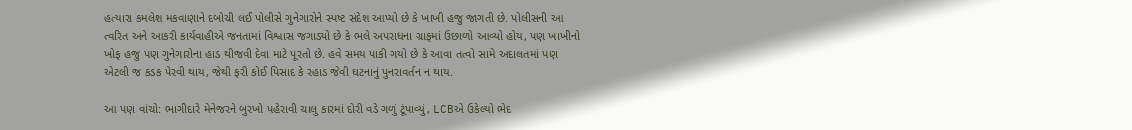હત્યારા કમલેશ મકવાણાને દબોચી લઈ પોલીસે ગુનેગારોને સ્પષ્ટ સંદેશ આપ્યો છે કે ખાખી હજુ જાગતી છે. પોલીસની આ ત્વરિત અને આકરી કાર્યવાહીએ જનતામાં વિશ્વાસ જગાડ્યો છે કે ભલે અપરાધના ગ્રાફમાં ઉછાળો આવ્યો હોય, પણ ખાખીનો ખોફ હજુ પણ ગુનેગારોના હાડ થીજવી દેવા માટે પૂરતો છે. હવે સમય પાકી ગયો છે કે આવા તત્વો સામે અદાલતમાં પણ એટલી જ કડક પેરવી થાય, જેથી ફરી કોઈ પિસાદ કે રહાડ જેવી ઘટનાનું પુનરાવર્તન ન થાય.

આ પણ વાંચો: ભાગીદારે મેનેજરને બુરખો પહેરાવી ચાલુ કારમાં દોરી વડે ગળું ટૂંપાવ્યું, LCBએ ઉકેલ્યો ભેદ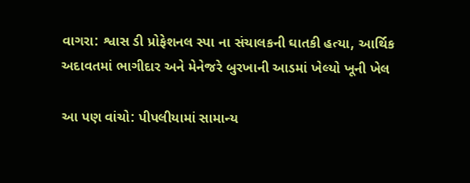વાગરા: શ્વાસ ડી પ્રોફેશનલ સ્પા ના સંચાલકની ઘાતકી હત્યા, આર્થિક અદાવતમાં ભાગીદાર અને મેનેજરે બુરખાની આડમાં ખેલ્યો ખૂની ખેલ

આ પણ વાંચો: પીપલીયામાં સામાન્ય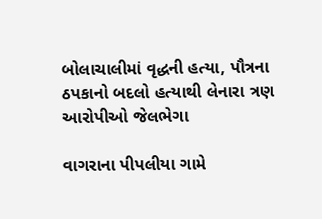બોલાચાલીમાં વૃદ્ધની હત્યા, પૌત્રના ઠપકાનો બદલો હત્યાથી લેનારા ત્રણ આરોપીઓ જેલભેગા

વાગરાના પીપલીયા ગામે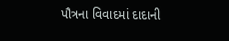પૌત્રના વિવાદમાં દાદાની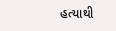હત્યાથી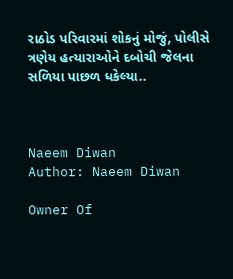રાઠોડ પરિવારમાં શોકનું મોજું, પોલીસે ત્રણેય હત્યારાઓને દબોચી જેલના સળિયા પાછળ ધકેલ્યા..



Naeem Diwan
Author: Naeem Diwan

Owner Of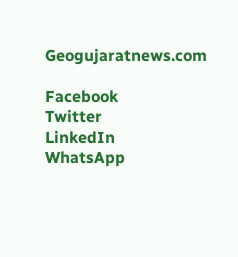Geogujaratnews.com

Facebook
Twitter
LinkedIn
WhatsApp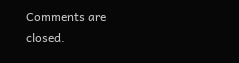Comments are closed.